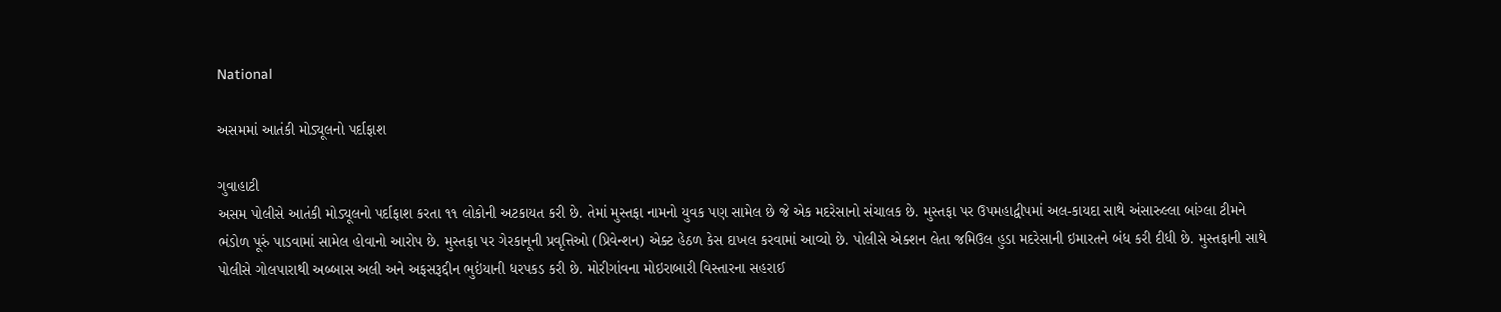National

અસમમાં આતંકી મોડ્યૂલનો પર્દાફાશ

ગુવાહાટી
અસમ પોલીસે આતંકી મોડ્યૂલનો પર્દાફાશ કરતા ૧૧ લોકોની અટકાયત કરી છે. તેમાં મુસ્તફા નામનો યુવક પણ સામેલ છે જે એક મદરેસાનો સંચાલક છે. મુસ્તફા પર ઉપમહાદ્વીપમાં અલ-કાયદા સાથે અંસારુલ્લા બાંગ્લા ટીમને ભંડોળ પૂરું પાડવામાં સામેલ હોવાનો આરોપ છે. મુસ્તફા પર ગેરકાનૂની પ્રવૃત્તિઓ (પ્રિવેન્શન) એક્ટ હેઠળ કેસ દાખલ કરવામાં આવ્યો છે. પોલીસે એક્શન લેતા જમિઉલ હુડા મદરેસાની ઇમારતને બંધ કરી દીધી છે. મુસ્તફાની સાથે પોલીસે ગોલપારાથી અબ્બાસ અલી અને અફસરૂદ્દીન ભુઇંયાની ધરપકડ કરી છે. મોરીગાંવના મોઇરાબારી વિસ્તારના સહરાઈ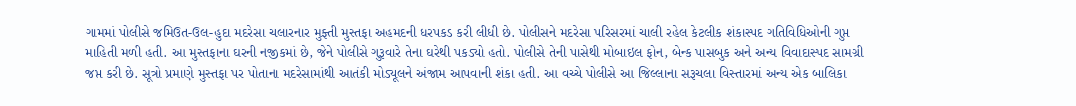ગામમાં પોલીસે જમિઉત-ઉલ-હુદા મદરેસા ચલારનાર મુફ્તી મુસ્તફા અહમદની ધરપકડ કરી લીધી છે. પોલીસને મદરેસા પરિસરમાં ચાલી રહેલ કેટલીક શંકાસ્પદ ગતિવિધિઓની ગુપ્ત માહિતી મળી હતી. આ મુસ્તફાના ઘરની નજીકમાં છે, જેને પોલીસે ગુરૂવારે તેના ઘરેથી પકડ્યો હતો. પોલીસે તેની પાસેથી મોબાઇલ ફોન, બેન્ક પાસબુક અને અન્ય વિવાદાસ્પદ સામગ્રી જપ્ત કરી છે. સૂત્રો પ્રમાણે મુસ્તફા પર પોતાના મદરેસામાંથી આતંકી મોડ્યૂલને અંજામ આપવાની શંકા હતી. આ વચ્ચે પોલીસે આ જિલ્લાના સરૂચલા વિસ્તારમાં અન્ય એક બાલિકા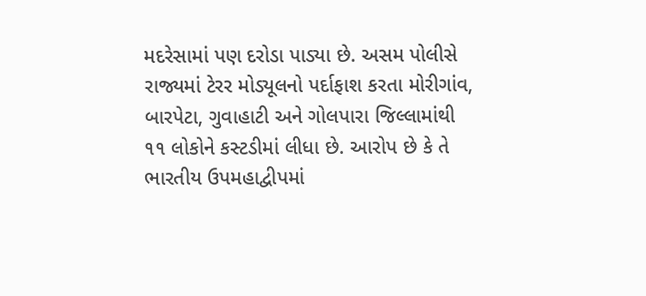મદરેસામાં પણ દરોડા પાડ્યા છે. અસમ પોલીસે રાજ્યમાં ટેરર મોડ્યૂલનો પર્દાફાશ કરતા મોરીગાંવ, બારપેટા, ગુવાહાટી અને ગોલપારા જિલ્લામાંથી ૧૧ લોકોને કસ્ટડીમાં લીધા છે. આરોપ છે કે તે ભારતીય ઉપમહાદ્વીપમાં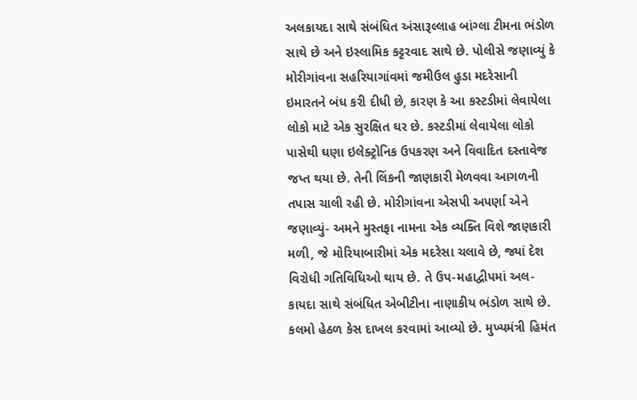અલકાયદા સાથે સંબંધિત અંસારૂલ્લાહ બાંગ્લા ટીમના ભંડોળ સાથે છે અને ઇસ્લામિક કટ્ટરવાદ સાથે છે. પોલીસે જણાવ્યું કે મોરીગાંવના સહરિયાગાંવમાં જમીઉલ હુડા મદરેસાની ઇમારતને બંધ કરી દીધી છે, કારણ કે આ કસ્ટડીમાં લેવાયેલા લોકો માટે એક સુરક્ષિત ઘર છે. કસ્ટડીમાં લેવાયેલા લોકો પાસેથી ઘણા ઇલેક્ટ્રોનિક ઉપકરણ અને વિવાદિત દસ્તાવેજ જપ્ત થયા છે. તેની લિંકની જાણકારી મેળવવા આગળની તપાસ ચાલી રહી છે. મોરીગાંવના એસપી અપર્ણા એને જણાવ્યું- અમને મુસ્તફા નામના એક વ્યક્તિ વિશે જાણકારી મળી, જે મોરિયાબારીમાં એક મદરેસા ચલાવે છે, જ્યાં દેશ વિરોધી ગતિવિધિઓ થાય છે. તે ઉપ-મહાદ્વીપમાં અલ-કાયદા સાથે સંબંધિત એબીટીના નાણાકીય ભંડોળ સાથે છે. કલમો હેઠળ કેસ દાખલ કરવામાં આવ્યો છે. મુખ્યમંત્રી હિમંત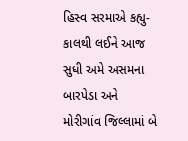હિસ્વ સરમાએ કહ્યુ- કાલથી લઈને આજ સુધી અમે અસમના બારપેડા અને મોરીગાંવ જિલ્લામાં બે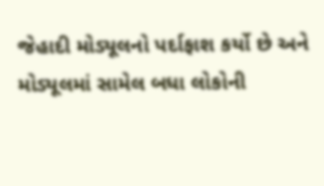જેહાદી મોડ્યૂલનો પર્દાફાશ કર્યો છે અને મોડ્યૂલમાં સામેલ બધા લોકોની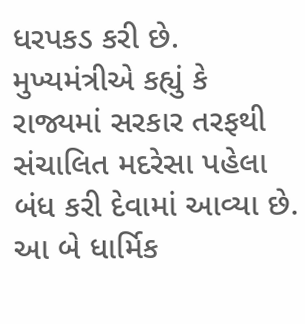ધરપકડ કરી છે. મુખ્યમંત્રીએ કહ્યું કે રાજ્યમાં સરકાર તરફથી સંચાલિત મદરેસા પહેલા બંધ કરી દેવામાં આવ્યા છે. આ બે ધાર્મિક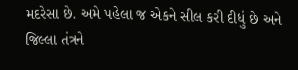મદરેસા છે. અમે પહેલા જ એકને સીલ કરી દીધું છે અને જિલ્લા તંત્રને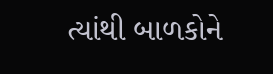ત્યાંથી બાળકોને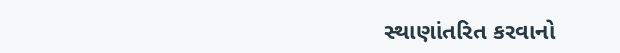સ્થાણાંતરિત કરવાનો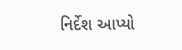નિર્દેશ આપ્યો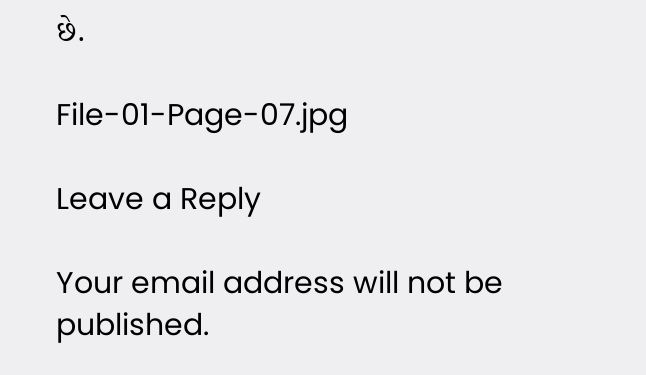છે.

File-01-Page-07.jpg

Leave a Reply

Your email address will not be published.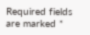Required fields are marked *